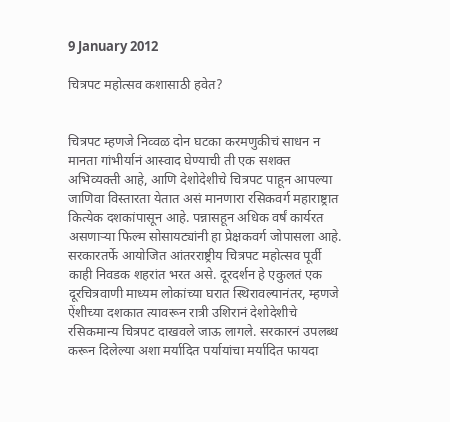9 January 2012

चित्रपट महोत्सव कशासाठी हवेत?


चित्रपट म्हणजे निव्वळ दोन घटका करमणुकीचं साधन न मानता गांभीर्यानं आस्वाद घेण्याची ती एक सशक्त अभिव्यक्ती आहे, आणि देशोदेशीचे चित्रपट पाहून आपल्या जाणिवा विस्तारता येतात असं मानणारा रसिकवर्ग महाराष्ट्रात कित्येक दशकांपासून आहे. पन्नासहून अधिक वर्षं कार्यरत असणाऱ्या फिल्म सोसायट्यांनी हा प्रेक्षकवर्ग जोपासला आहे. सरकारतर्फे आयोजित आंतरराष्ट्रीय चित्रपट महोत्सव पूर्वी काही निवडक शहरांत भरत असे. दूरदर्शन हे एकुलतं एक दूरचित्रवाणी माध्यम लोकांच्या घरात स्थिरावल्यानंतर, म्हणजे ऐंशीच्या दशकात त्यावरून रात्री उशिरानं देशोदेशीचे रसिकमान्य चित्रपट दाखवले जाऊ लागले. सरकारनं उपलब्ध करून दिलेल्या अशा मर्यादित पर्यायांचा मर्यादित फायदा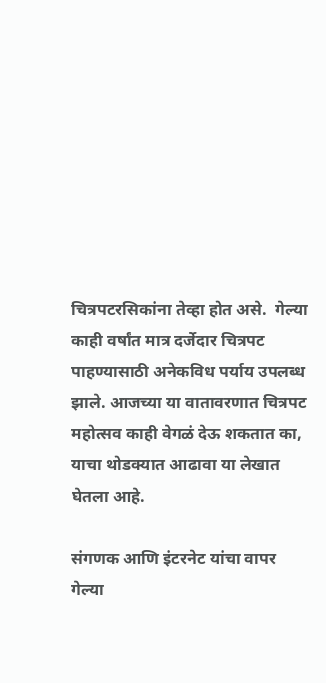चित्रपटरसिकांना तेव्हा होत असे.  गेल्या काही वर्षांत मात्र दर्जेदार चित्रपट पाहण्यासाठी अनेकविध पर्याय उपलब्ध झाले. आजच्या या वातावरणात चित्रपट महोत्सव काही वेगळं देऊ शकतात का, याचा थोडक्यात आढावा या लेखात घेतला आहे.

संगणक आणि इंटरनेट यांचा वापर गेल्या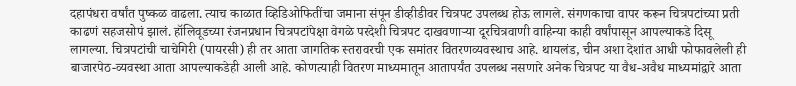दहापंधरा वर्षांत पुष्कळ वाढला. त्याच काळात व्हिडिओफितींचा जमाना संपून डीव्हीडीवर चित्रपट उपलब्ध होऊ लागले. संगणकाचा वापर करून चित्रपटांच्या प्रती काढणं सहजसोपं झालं. हॉलिवूडच्या रंजनप्रधान चित्रपटांपेक्षा वेगळे परदेशी चित्रपट दाखवणाऱ्या दूरचित्रवाणी वाहिन्या काही वर्षांपासून आपल्याकडे दिसू लागल्या. चित्रपटांची चाचेगिरी (पायरसी) ही तर आता जागतिक स्तरावरची एक समांतर वितरणव्यवस्थाच आहे. थायलंड, चीन अशा देशांत आधी फोफावलेली ही बाजारपेठ-व्यवस्था आता आपल्याकडेही आली आहे. कोणत्याही वितरण माध्यमातून आतापर्यंत उपलब्ध नसणारे अनेक चित्रपट या वैध-अवैध माध्यमांद्वारे आता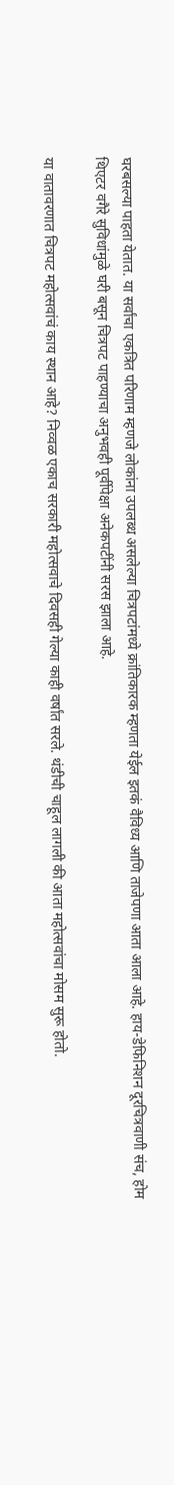घरबसल्या पाहता येतात. या सर्वांचा एकत्रित परिणाम म्हणजे लोकांना उपलब्ध असलेल्या चित्रपटांमध्ये क्रांतिकारक म्हणता येईल इतकं वैविध्य आणि ताजेपणा आता आला आहे. हाय-डेफिनिशन दूरचित्रवाणी संच, होम थिएटर वगैरे सुविधांमुळे घरी बसून चित्रपट पाहण्याचा अनुभवही पूर्वीपेक्षा अनेकपटींनी सरस झाला आहे.

या वातावरणात चित्रपट महोत्सवांचं काय स्थान आहे? निव्वळ एकाच सरकारी महोत्सवाचे दिवसही गेल्या काही वर्षांत सरले. थंडीची चाहूल लागली की आता महोत्सवांचा मोसम सुरू होतो.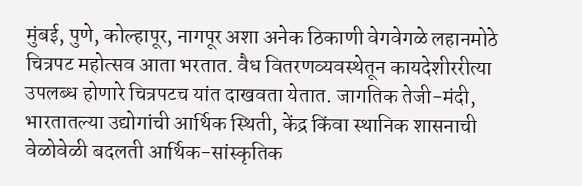मुंबई, पुणे, कोल्हापूर, नागपूर अशा अनेक ठिकाणी वेगवेगळे लहानमोठे चित्रपट महोत्सव आता भरतात. वैध वितरणव्यवस्थेतून कायदेशीररीत्या उपलब्ध होणारे चित्रपटच यांत दाखवता येतात. जागतिक तेजी-मंदी, भारतातल्या उद्योगांची आर्थिक स्थिती, केंद्र किंवा स्थानिक शासनाची वेळोवेळी बदलती आर्थिक-सांस्कृतिक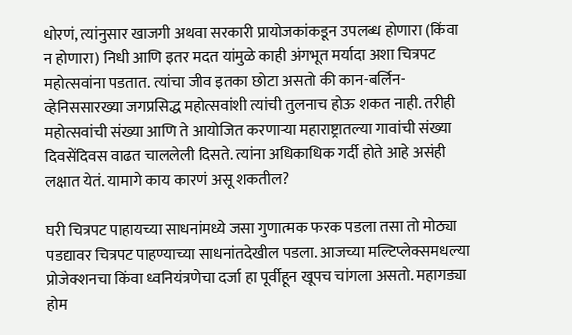धोरणं, त्यांनुसार खाजगी अथवा सरकारी प्रायोजकांकडून उपलब्ध होणारा (किंवा न होणारा) निधी आणि इतर मदत यांमुळे काही अंगभूत मर्यादा अशा चित्रपट महोत्सवांना पडतात. त्यांचा जीव इतका छोटा असतो की कान-बर्लिन-व्हेनिससारख्या जगप्रसिद्ध महोत्सवांशी त्यांची तुलनाच होऊ शकत नाही. तरीही महोत्सवांची संख्या आणि ते आयोजित करणाऱ्या महाराष्ट्रातल्या गावांची संख्या दिवसेंदिवस वाढत चाललेली दिसते. त्यांना अधिकाधिक गर्दी होते आहे असंही लक्षात येतं. यामागे काय कारणं असू शकतील?

घरी चित्रपट पाहायच्या साधनांमध्ये जसा गुणात्मक फरक पडला तसा तो मोठ्या पडद्यावर चित्रपट पाहण्याच्या साधनांतदेखील पडला. आजच्या मल्टिप्लेक्समधल्या प्रोजेक्शनचा किंवा ध्वनियंत्रणेचा दर्जा हा पूर्वीहून खूपच चांगला असतो. महागड्या होम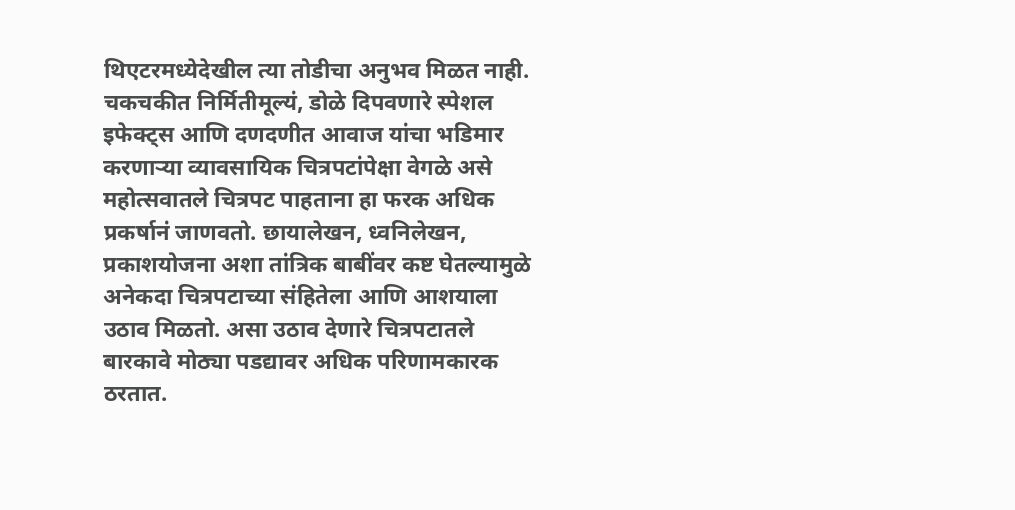थिएटरमध्येदेखील त्या तोडीचा अनुभव मिळत नाही. चकचकीत निर्मितीमूल्यं, डोळे दिपवणारे स्पेशल इफेक्ट्स आणि दणदणीत आवाज यांचा भडिमार करणाऱ्या व्यावसायिक चित्रपटांपेक्षा वेगळे असे महोत्सवातले चित्रपट पाहताना हा फरक अधिक प्रकर्षानं जाणवतो. छायालेखन, ध्वनिलेखन, प्रकाशयोजना अशा तांत्रिक बाबींवर कष्ट घेतल्यामुळे अनेकदा चित्रपटाच्या संहितेला आणि आशयाला उठाव मिळतो. असा उठाव देणारे चित्रपटातले बारकावे मोठ्या पडद्यावर अधिक परिणामकारक ठरतात.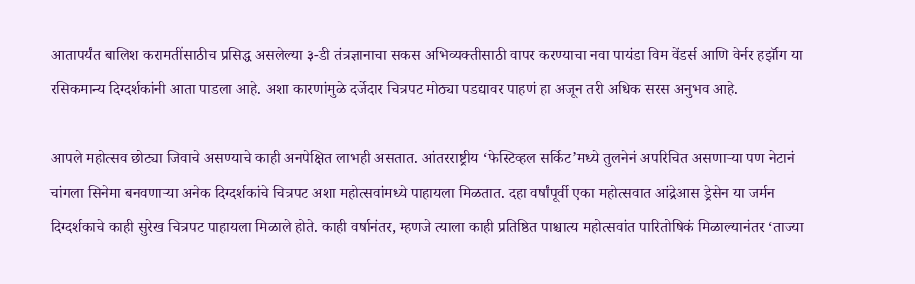आतापर्यंत बालिश करामतींसाठीच प्रसिद्ध असलेल्या ३-डी तंत्रज्ञानाचा सकस अभिव्यक्तीसाठी वापर करण्याचा नवा पायंडा विम वेंडर्स आणि वेर्नर हर्झॉग या रसिकमान्य दिग्दर्शकांनी आता पाडला आहे. अशा कारणांमुळे दर्जेदार चित्रपट मोठ्या पडद्यावर पाहणं हा अजून तरी अधिक सरस अनुभव आहे.

आपले महोत्सव छोट्या जिवाचे असण्याचे काही अनपेक्षित लाभही असतात. आंतरराष्ट्रीय ‘फेस्टिव्हल सर्किट’मध्ये तुलनेनं अपरिचित असणाऱ्या पण नेटानं चांगला सिनेमा बनवणाऱ्या अनेक दिग्दर्शकांचे चित्रपट अशा महोत्सवांमध्ये पाहायला मिळतात. दहा वर्षांपूर्वी एका महोत्सवात आंद्रेआस ड्रेसेन या जर्मन दिग्दर्शकाचे काही सुरेख चित्रपट पाहायला मिळाले होते. काही वर्षानंतर, म्हणजे त्याला काही प्रतिष्ठित पाश्चात्य महोत्सवांत पारितोषिकं मिळाल्यानंतर ‘ताज्या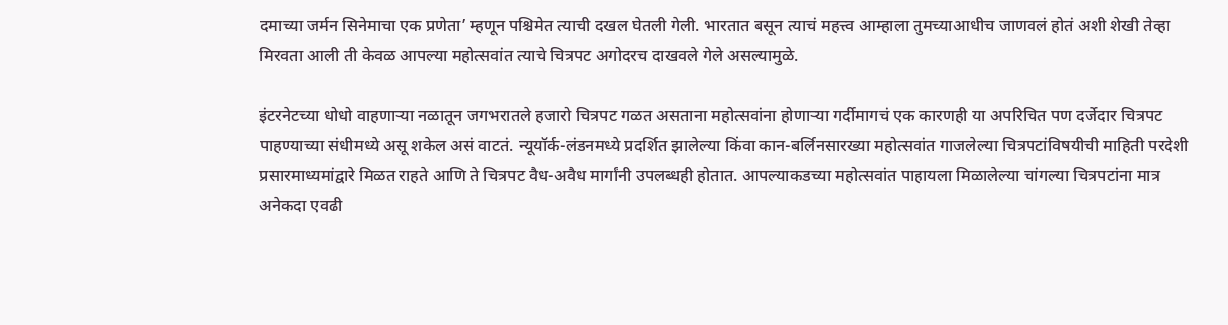दमाच्या जर्मन सिनेमाचा एक प्रणेता’ म्हणून पश्चिमेत त्याची दखल घेतली गेली. भारतात बसून त्याचं महत्त्व आम्हाला तुमच्याआधीच जाणवलं होतं अशी शेखी तेव्हा मिरवता आली ती केवळ आपल्या महोत्सवांत त्याचे चित्रपट अगोदरच दाखवले गेले असल्यामुळे.

इंटरनेटच्या धोधो वाहणाऱ्या नळातून जगभरातले हजारो चित्रपट गळत असताना महोत्सवांना होणाऱ्या गर्दीमागचं एक कारणही या अपरिचित पण दर्जेदार चित्रपट पाहण्याच्या संधीमध्ये असू शकेल असं वाटतं. न्यूयॉर्क-लंडनमध्ये प्रदर्शित झालेल्या किंवा कान-बर्लिनसारख्या महोत्सवांत गाजलेल्या चित्रपटांविषयीची माहिती परदेशी प्रसारमाध्यमांद्वारे मिळत राहते आणि ते चित्रपट वैध-अवैध मार्गांनी उपलब्धही होतात. आपल्याकडच्या महोत्सवांत पाहायला मिळालेल्या चांगल्या चित्रपटांना मात्र अनेकदा एवढी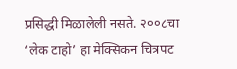प्रसिद्धी मिळालेली नसते. २००८चा ‘लेक टाहो’ हा मेक्सिकन चित्रपट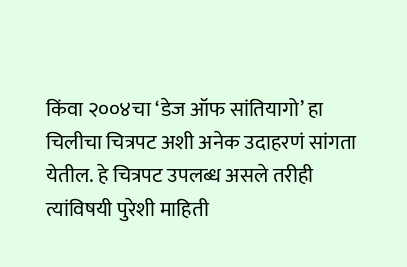किंवा २००४चा ‘डेज ऑफ सांतियागो’ हा चिलीचा चित्रपट अशी अनेक उदाहरणं सांगता येतील. हे चित्रपट उपलब्ध असले तरीही त्यांविषयी पुरेशी माहिती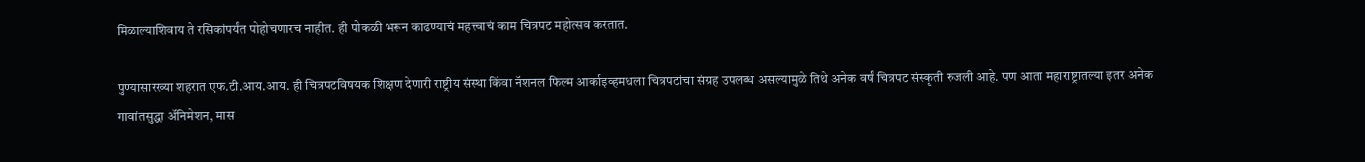मिळाल्याशिवाय ते रसिकांपर्यंत पोहोचणारच नाहीत. ही पोकळी भरून काढण्याचं महत्त्वाचं काम चित्रपट महोत्सव करतात.

पुण्यासारख्या शहरात एफ.टी.आय.आय. ही चित्रपटविषयक शिक्षण देणारी राष्ट्रीय संस्था किंवा नॅशनल फिल्म आर्काइव्हमधला चित्रपटांचा संग्रह उपलब्ध असल्यामुळे तिथे अनेक वर्षं चित्रपट संस्कृती रुजली आहे. पण आता महाराष्ट्रातल्या इतर अनेक गावांतसुद्धा अ‍ॅनिमेशन, मास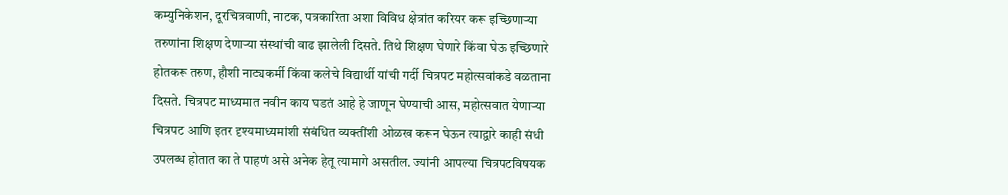कम्युनिकेशन, दूरचित्रवाणी, नाटक, पत्रकारिता अशा विविध क्षेत्रांत करियर करू इच्छिणाऱ्या तरुणांना शिक्षण देणाऱ्या संस्थांची वाढ झालेली दिसते. तिथे शिक्षण घेणारे किंवा घेऊ इच्छिणारे होतकरू तरुण, हौशी नाट्यकर्मी किंवा कलेचे विद्यार्थी यांची गर्दी चित्रपट महोत्सवांकडे वळताना दिसते. चित्रपट माध्यमात नवीन काय घडतं आहे हे जाणून घेण्याची आस, महोत्सवात येणाऱ्या चित्रपट आणि इतर दृश्यमाध्यमांशी संबंधित व्यक्तींशी ओळख करून घेऊन त्याद्वारे काही संधी उपलब्ध होतात का ते पाहणं असे अनेक हेतू त्यामागे असतील. ज्यांनी आपल्या चित्रपटविषयक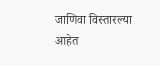जाणिवा विस्तारल्या आहेत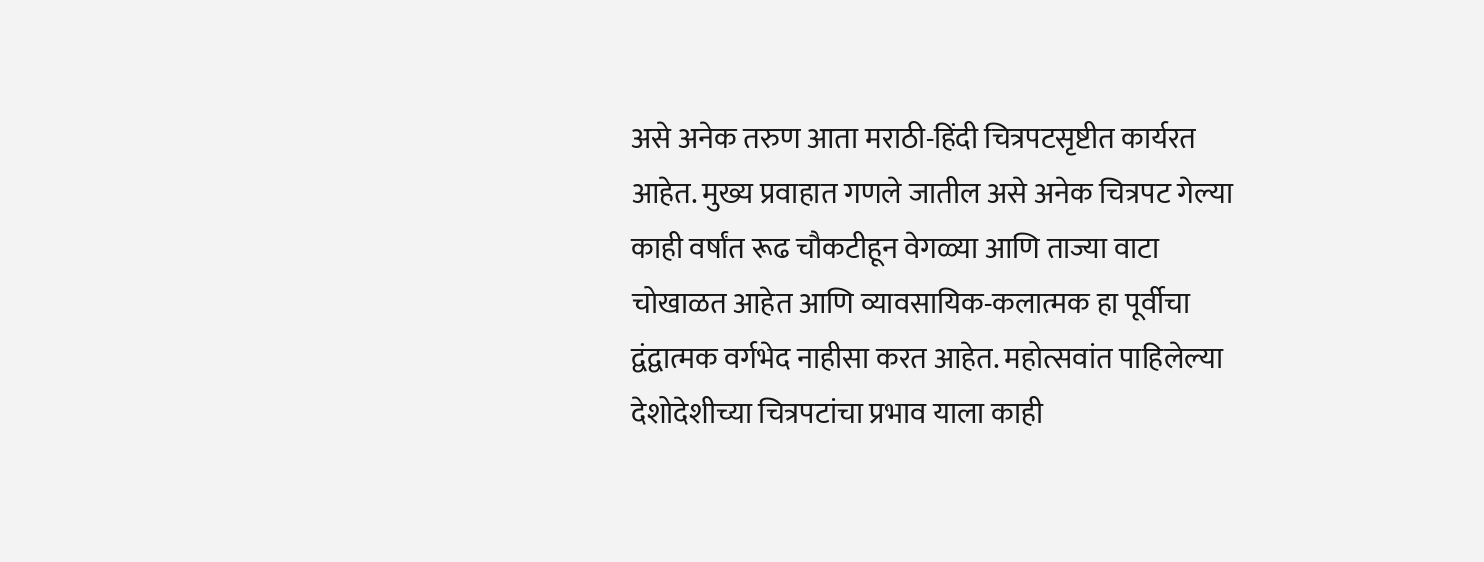असे अनेक तरुण आता मराठी-हिंदी चित्रपटसृष्टीत कार्यरत आहेत. मुख्य प्रवाहात गणले जातील असे अनेक चित्रपट गेल्या काही वर्षांत रूढ चौकटीहून वेगळ्या आणि ताज्या वाटा चोखाळत आहेत आणि व्यावसायिक-कलात्मक हा पूर्वीचा द्वंद्वात्मक वर्गभेद नाहीसा करत आहेत. महोत्सवांत पाहिलेल्या देशोदेशीच्या चित्रपटांचा प्रभाव याला काही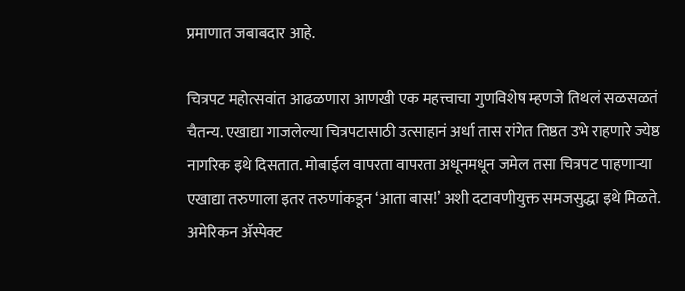प्रमाणात जबाबदार आहे.

चित्रपट महोत्सवांत आढळणारा आणखी एक महत्त्वाचा गुणविशेष म्हणजे तिथलं सळसळतं चैतन्य. एखाद्या गाजलेल्या चित्रपटासाठी उत्साहानं अर्धा तास रांगेत तिष्ठत उभे राहणारे ज्येष्ठ नागरिक इथे दिसतात. मोबाईल वापरता वापरता अधूनमधून जमेल तसा चित्रपट पाहणाऱ्या एखाद्या तरुणाला इतर तरुणांकडून ‘आता बास!’ अशी दटावणीयुक्त समजसुद्धा इथे मिळते. अमेरिकन अ‍ॅस्पेक्ट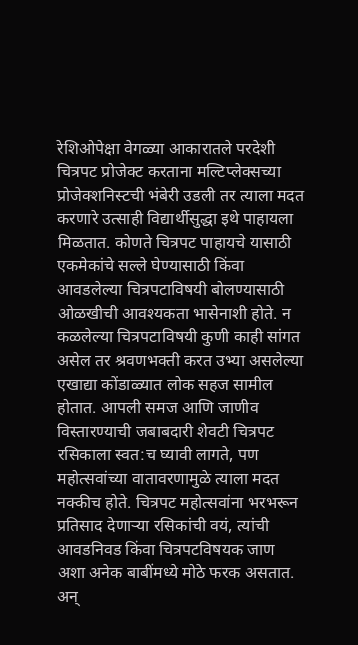रेशिओपेक्षा वेगळ्या आकारातले परदेशी चित्रपट प्रोजेक्ट करताना मल्टिप्लेक्सच्या प्रोजेक्शनिस्टची भंबेरी उडली तर त्याला मदत करणारे उत्साही विद्यार्थीसुद्धा इथे पाहायला मिळतात. कोणते चित्रपट पाहायचे यासाठी एकमेकांचे सल्ले घेण्यासाठी किंवा आवडलेल्या चित्रपटाविषयी बोलण्यासाठी ओळखीची आवश्यकता भासेनाशी होते. न कळलेल्या चित्रपटाविषयी कुणी काही सांगत असेल तर श्रवणभक्ती करत उभ्या असलेल्या एखाद्या कोंडाळ्यात लोक सहज सामील होतात. आपली समज आणि जाणीव विस्तारण्याची जबाबदारी शेवटी चित्रपट रसिकाला स्वत:च घ्यावी लागते, पण महोत्सवांच्या वातावरणामुळे त्याला मदत नक्कीच होते. चित्रपट महोत्सवांना भरभरून प्रतिसाद देणाऱ्या रसिकांची वयं, त्यांची आवडनिवड किंवा चित्रपटविषयक जाण अशा अनेक बाबींमध्ये मोठे फरक असतात. अन्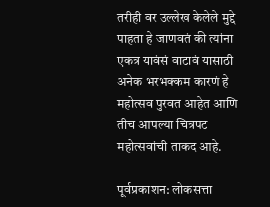तरीही वर उल्लेख केलेले मुद्दे पाहता हे जाणवतं की त्यांना एकत्र यावंसं वाटावं यासाठी अनेक भरभक्कम कारणं हे महोत्सव पुरवत आहेत आणि तीच आपल्या चित्रपट महोत्सवांची ताकद आहे.

पूर्वप्रकाशन: लोकसत्ता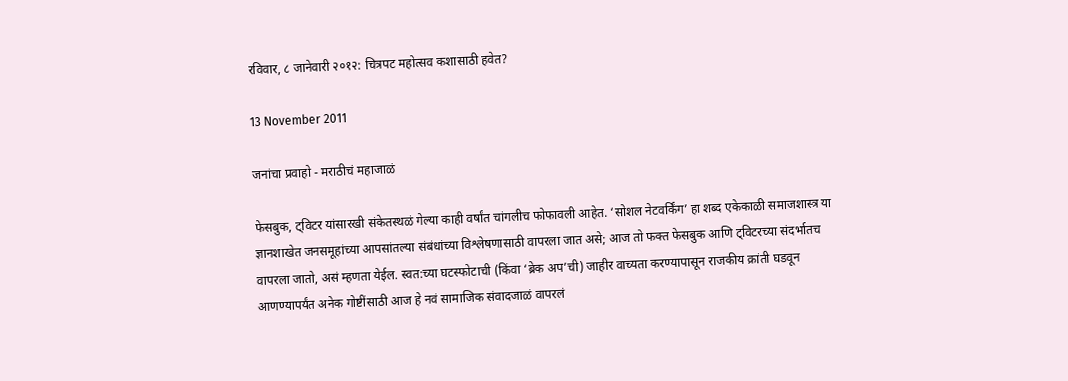रविवार, ८ जानेवारी २०१२: चित्रपट महोत्सव कशासाठी हवेत?

13 November 2011

जनांचा प्रवाहो - मराठीचं महाजाळं

फेसबुक, ट्विटर यांसारखी संकेतस्थळं गेल्या काही वर्षांत चांगलीच फोफावली आहेत. ‘सोशल नेटवर्किंग’ हा शब्द एकेकाळी समाजशास्त्र या ज्ञानशाखेत जनसमूहांच्या आपसांतल्या संबंधांच्या विश्लेषणासाठी वापरला जात असे; आज तो फक्त फेसबुक आणि ट्विटरच्या संदर्भातच वापरला जातो, असं म्हणता येईल. स्वत:च्या घटस्फोटाची (किंवा ‘ब्रेक अप’ची) जाहीर वाच्यता करण्यापासून राजकीय क्रांती घडवून आणण्यापर्यंत अनेक गोष्टींसाठी आज हे नवं सामाजिक संवादजाळं वापरलं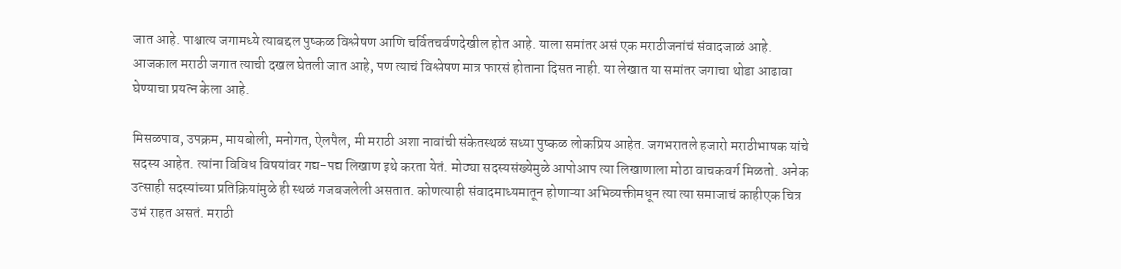जात आहे. पाश्चात्य जगामध्ये त्याबद्दल पुष्कळ विश्लेषण आणि चर्वितचर्वणदेखील होत आहे. याला समांतर असं एक मराठीजनांचं संवादजाळं आहे. आजकाल मराठी जगात त्याची दखल घेतली जात आहे, पण त्याचं विश्लेषण मात्र फारसं होताना दिसत नाही. या लेखात या समांतर जगाचा थोडा आढावा घेण्याचा प्रयत्न केला आहे.

मिसळपाव, उपक्रम, मायबोली, मनोगत, ऐलपैल, मी मराठी अशा नावांची संकेतस्थळं सध्या पुष्कळ लोकप्रिय आहेत. जगभरातले हजारो मराठीभाषक यांचे सदस्य आहेत. त्यांना विविध विषयांवर गद्य-पद्य लिखाण इथे करता येतं. मोठ्या सदस्यसंख्येमुळे आपोआप त्या लिखाणाला मोठा वाचकवर्ग मिळतो. अनेक उत्साही सदस्यांच्या प्रतिक्रियांमुळे ही स्थळं गजबजलेली असतात. कोणत्याही संवादमाध्यमातून होणाऱ्या अभिव्यक्तीमधून त्या त्या समाजाचं काहीएक चित्र उभं राहत असतं. मराठी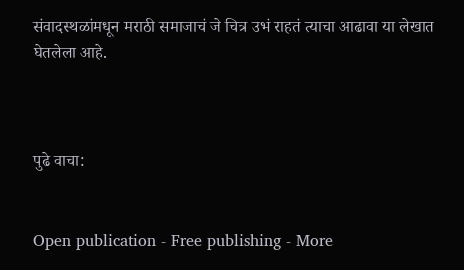संवादस्थळांमधून मराठी समाजाचं जे चित्र उभं राहतं त्याचा आढावा या लेखात घेतलेला आहे.



पुढे वाचा:


Open publication - Free publishing - More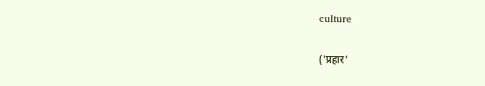culture

('प्रहार'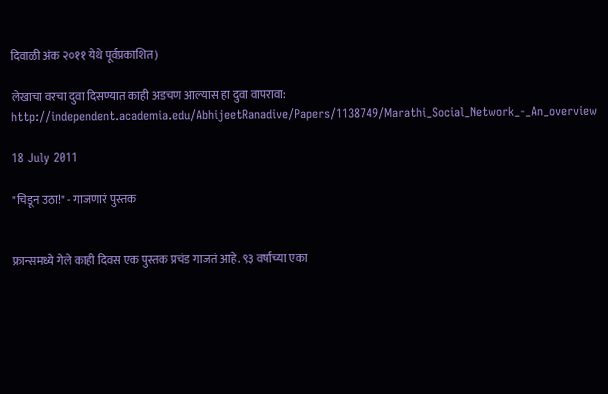दिवाळी अंक २०११ येथे पूर्वप्रकाशित)

लेखाचा वरचा दुवा दिसण्यात काही अडचण आल्यास हा दुवा वापरावा: http://independent.academia.edu/AbhijeetRanadive/Papers/1138749/Marathi_Social_Network_-_An_overview

18 July 2011

"चिडून उठा!" - गाजणारं पुस्तक


फ्रान्समध्ये गेले काही दिवस एक पुस्तक प्रचंड गाजतं आहे. ९३ वर्षांच्या एका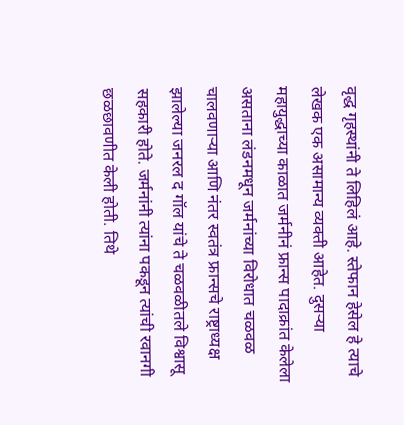वृद्ध गृहस्थांनी ते लिहिलं आहे. स्तेफान हेसेल हे त्याचे लेखक एक असामान्य व्यक्ती आहेत. दुसऱ्या महायुद्धाच्या काळात जर्मनीनं फ्रान्स पादाक्रांत केलेला असताना लंडनमधून जर्मनांच्या विरोधात चळवळ चालवणाऱ्या आणि नंतर स्वतंत्र फ्रान्सचे राष्ट्राध्यक्ष झालेल्या जनरल द गॉल यांचे ते चळवळीतले विश्वासू सहकारी होते. जर्मनांनी त्यांना पकडून त्यांची रवानगी छळछावणीत केली होती. तिथे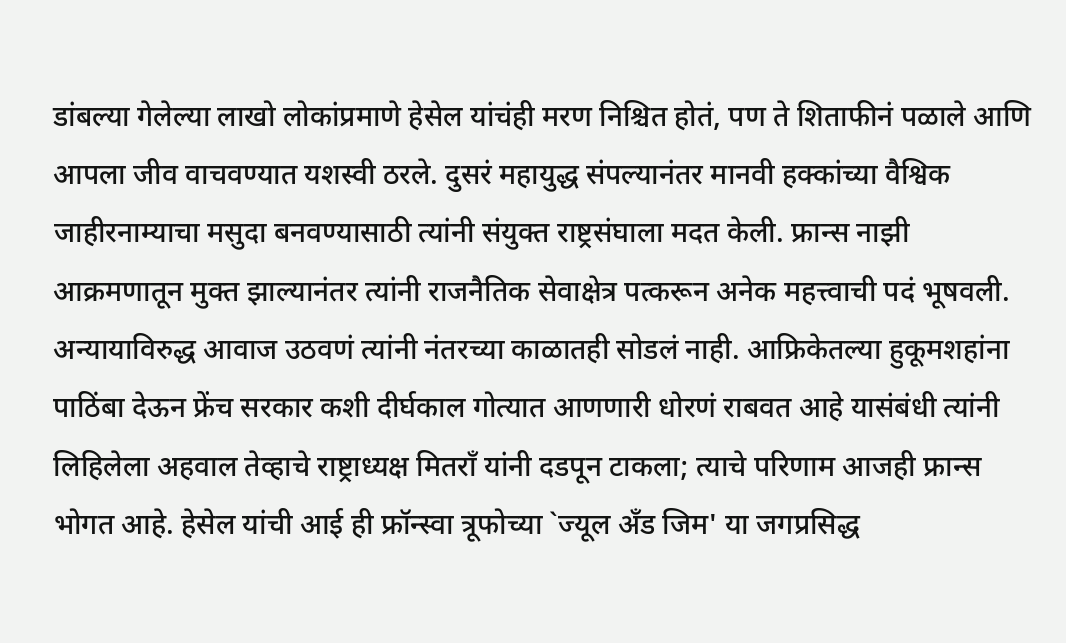डांबल्या गेलेल्या लाखो लोकांप्रमाणे हेसेल यांचंही मरण निश्चित होतं, पण ते शिताफीनं पळाले आणि आपला जीव वाचवण्यात यशस्वी ठरले. दुसरं महायुद्ध संपल्यानंतर मानवी हक्कांच्या वैश्विक जाहीरनाम्याचा मसुदा बनवण्यासाठी त्यांनी संयुक्त राष्ट्रसंघाला मदत केली. फ्रान्स नाझी आक्रमणातून मुक्त झाल्यानंतर त्यांनी राजनैतिक सेवाक्षेत्र पत्करून अनेक महत्त्वाची पदं भूषवली. अन्यायाविरुद्ध आवाज उठवणं त्यांनी नंतरच्या काळातही सोडलं नाही. आफ्रिकेतल्या हुकूमशहांना पाठिंबा देऊन फ्रेंच सरकार कशी दीर्घकाल गोत्यात आणणारी धोरणं राबवत आहे यासंबंधी त्यांनी लिहिलेला अहवाल तेव्हाचे राष्ट्राध्यक्ष मितराँ यांनी दडपून टाकला; त्याचे परिणाम आजही फ्रान्स भोगत आहे. हेसेल यांची आई ही फ्रॉन्स्वा त्रूफोच्या `ज्यूल अँड जिम' या जगप्रसिद्ध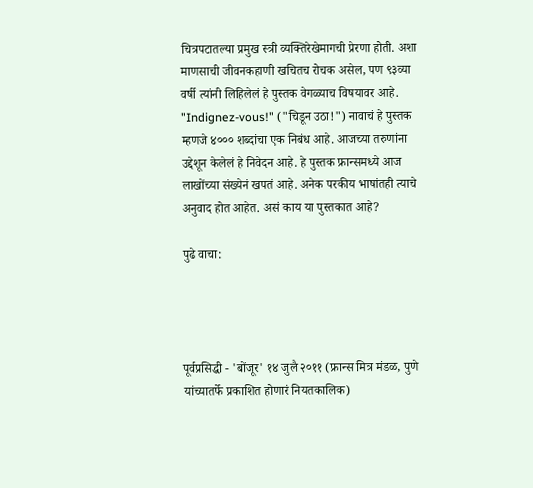चित्रपटातल्या प्रमुख स्त्री व्यक्तिरेखेमागची प्रेरणा होती. अशा माणसाची जीवनकहाणी खचितच रोचक असेल, पण ९३व्या वर्षी त्यांनी लिहिलेलं हे पुस्तक वेगळ्याच विषयावर आहे. "Indignez-vous!" ("चिडून उठा!") नावाचं हे पुस्तक म्हणजे ४००० शब्दांचा एक निबंध आहे. आजच्या तरुणांना उद्देशून केलेलं हे निवेदन आहे. हे पुस्तक फ्रान्समध्ये आज लाखोंच्या संख्येनं खपतं आहे. अनेक परकीय भाषांतही त्याचे अनुवाद होत आहेत. असं काय या पुस्तकात आहे?

पुढे वाचा:




पूर्वप्रसिद्धी - 'बोंजूर' १४ जुलै २०११ (फ्रान्स मित्र मंडळ, पुणे यांच्यातर्फे प्रकाशित होणारं नियतकालिक)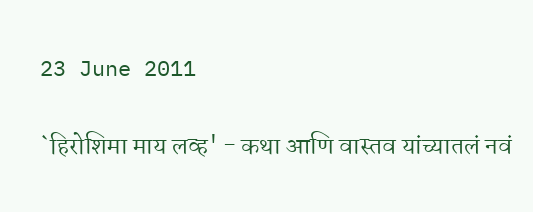23 June 2011

`हिरोशिमा माय लव्ह' - कथा आणि वास्तव यांच्यातलं नवं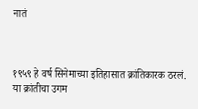नातं



१९५९ हे वर्ष सिनेमाच्या इतिहासात क्रांतिकारक ठरलं. या क्रांतीचा उगम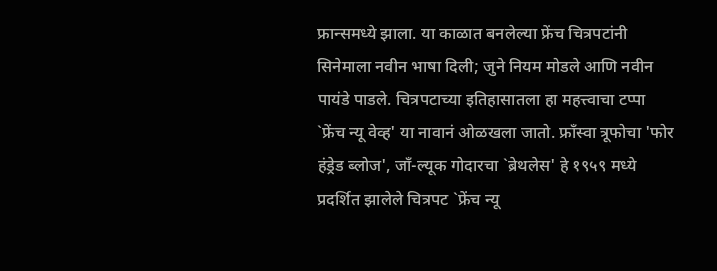फ्रान्समध्ये झाला. या काळात बनलेल्या फ्रेंच चित्रपटांनी सिनेमाला नवीन भाषा दिली; जुने नियम मोडले आणि नवीन पायंडे पाडले. चित्रपटाच्या इतिहासातला हा महत्त्वाचा टप्पा `फ्रेंच न्यू वेव्ह' या नावानं ओळखला जातो. फ्राँस्वा त्रूफोचा 'फोर हंड्रेड ब्लोज', जाँ-ल्यूक गोदारचा `ब्रेथलेस' हे १९५९ मध्ये प्रदर्शित झालेले चित्रपट `फ्रेंच न्यू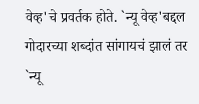वेव्ह'चे प्रवर्तक होते. `न्यू वेव्ह'बद्दल गोदारच्या शब्दांत सांगायचं झालं तर `न्यू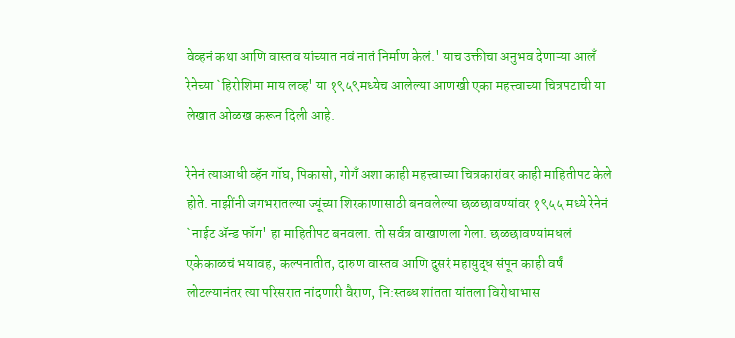वेव्हनं कथा आणि वास्तव यांच्यात नवं नातं निर्माण केलं.' याच उक्तीचा अनुभव देणाऱ्या आलँ रेनेच्या `हिरोशिमा माय लव्ह' या १९५९मध्येच आलेल्या आणखी एका महत्त्वाच्या चित्रपटाची या लेखात ओळख करून दिली आहे.

रेनेनं त्याआधी व्हॅन गॉघ, पिकासो, गोगँ अशा काही महत्त्वाच्या चित्रकारांवर काही माहितीपट केले होते. नाझींनी जगभरातल्या ज्यूंच्या शिरकाणासाठी बनवलेल्या छळछावण्यांवर १९५५ मध्ये रेनेनं `नाईट ॲन्ड फॉग' हा माहितीपट बनवला. तो सर्वत्र वाखाणला गेला. छळछावण्यांमधलं एकेकाळचं भयावह, कल्पनातीत, दारुण वास्तव आणि दुसरं महायुद्ध संपून काही वर्षं लोटल्यानंतर त्या परिसरात नांदणारी वैराण, नि:स्तब्ध शांतता यांतला विरोधाभास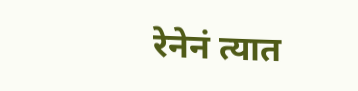रेनेनं त्यात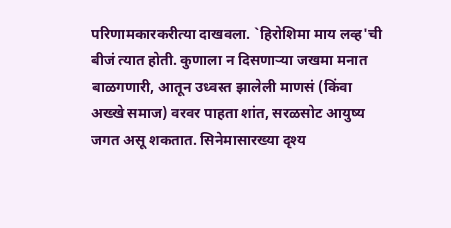परिणामकारकरीत्या दाखवला. `हिरोशिमा माय लव्ह'ची बीजं त्यात होती. कुणाला न दिसणाऱ्या जखमा मनात बाळगणारी, आतून उध्वस्त झालेली माणसं (किंवा अख्खे समाज) वरवर पाहता शांत, सरळसोट आयुष्य जगत असू शकतात. सिनेमासारख्या दृश्य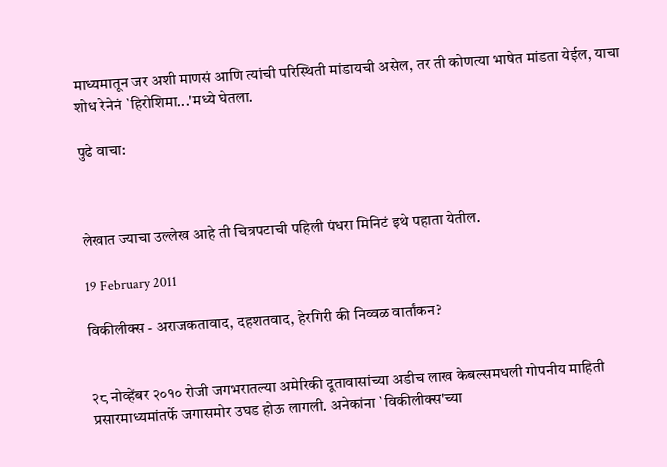माध्यमातून जर अशी माणसं आणि त्यांची परिस्थिती मांडायची असेल, तर ती कोणत्या भाषेत मांडता येईल, याचा शोध रेनेनं `हिरोशिमा...'मध्ये घेतला.

पुढे वाचा:



लेखात ज्याचा उल्लेख आहे ती चित्रपटाची पहिली पंधरा मिनिटं इथे पहाता येतील.

19 February 2011

विकीलीक्स - अराजकतावाद, दहशतवाद, हेरगिरी की निव्वळ वार्तांकन?


२८ नोव्हेंबर २०१० रोजी जगभरातल्या अमेरिकी दूतावासांच्या अडीच लाख केबल्समधली गोपनीय माहिती प्रसारमाध्यमांतर्फे जगासमोर उघड होऊ लागली. अनेकांना `विकीलीक्स'च्या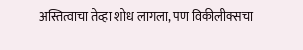अस्तित्वाचा तेव्हा शोध लागला, पण विकीलीक्सचा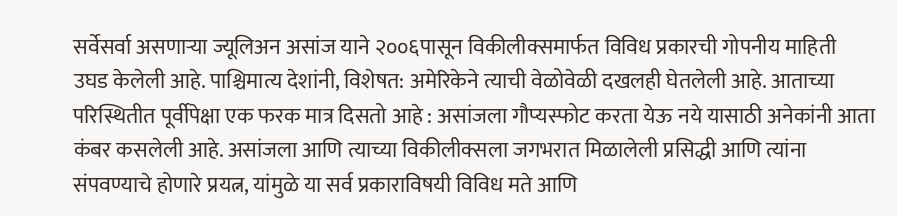सर्वेसर्वा असणाऱ्या ज्यूलिअन असांज याने २००६पासून विकीलीक्समार्फत विविध प्रकारची गोपनीय माहिती उघड केलेली आहे. पाश्चिमात्य देशांनी, विशेषत: अमेरिकेने त्याची वेळोवेळी दखलही घेतलेली आहे. आताच्या परिस्थितीत पूर्वीपेक्षा एक फरक मात्र दिसतो आहे : असांजला गौप्यस्फोट करता येऊ नये यासाठी अनेकांनी आता कंबर कसलेली आहे. असांजला आणि त्याच्या विकीलीक्सला जगभरात मिळालेली प्रसिद्धी आणि त्यांना संपवण्याचे होणारे प्रयत्न, यांमुळे या सर्व प्रकाराविषयी विविध मते आणि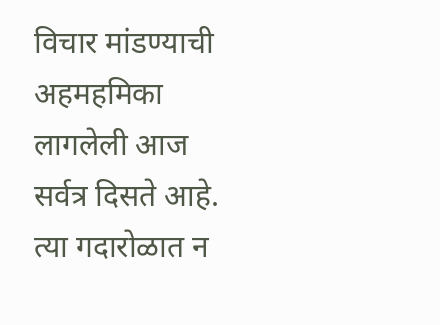विचार मांडण्याची अहमहमिका लागलेली आज सर्वत्र दिसते आहे. त्या गदारोळात न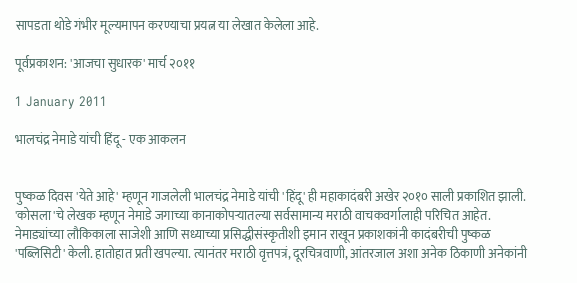सापडता थोडे गंभीर मूल्यमापन करण्याचा प्रयत्न या लेखात केलेला आहे.

पूर्वप्रकाशन: 'आजचा सुधारक' मार्च २०११

1 January 2011

भालचंद्र नेमाडे यांची हिंदू - एक आकलन


पुष्कळ दिवस 'येते आहे' म्हणून गाजलेली भालचंद्र नेमाडे यांची 'हिंदू' ही महाकादंबरी अखेर २०१० साली प्रकाशित झाली. 'कोसला'चे लेखक म्हणून नेमाडे जगाच्या कानाकोपऱ्यातल्या सर्वसामान्य मराठी वाचकवर्गालाही परिचित आहेत. नेमाड्यांच्या लौकिकाला साजेशी आणि सध्याच्या प्रसिद्धीसंस्कृतीशी इमान राखून प्रकाशकांनी कादंबरीची पुष्कळ 'पब्लिसिटी' केली. हातोहात प्रती खपल्या. त्यानंतर मराठी वृत्तपत्रं, दूरचित्रवाणी, आंतरजाल अशा अनेक ठिकाणी अनेकांनी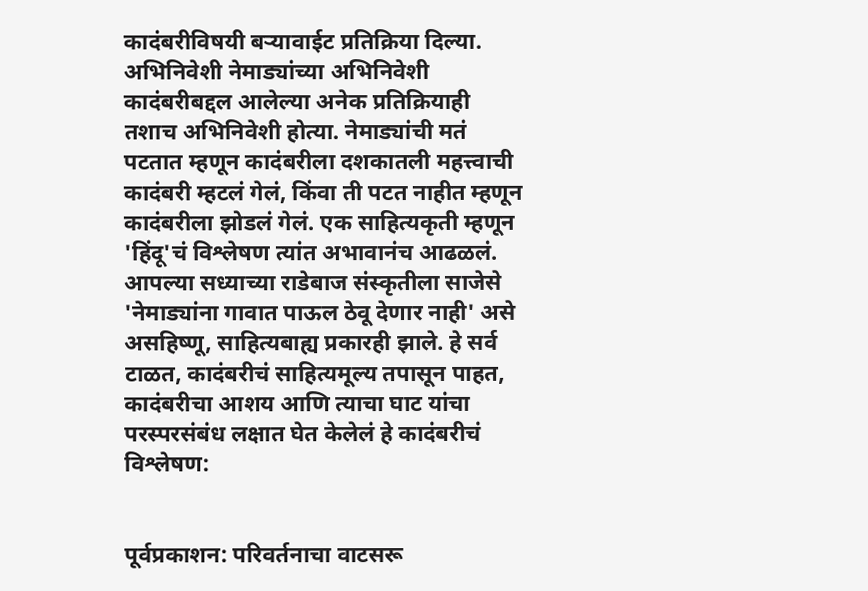कादंबरीविषयी बऱ्यावाईट प्रतिक्रिया दिल्या. अभिनिवेशी नेमाड्यांच्या अभिनिवेशी कादंबरीबद्दल आलेल्या अनेक प्रतिक्रियाही तशाच अभिनिवेशी होत्या. नेमाड्यांची मतं पटतात म्हणून कादंबरीला दशकातली महत्त्वाची कादंबरी म्हटलं गेलं, किंवा ती पटत नाहीत म्हणून कादंबरीला झोडलं गेलं. एक साहित्यकृती म्हणून 'हिंदू'चं विश्लेषण त्यांत अभावानंच आढळलं. आपल्या सध्याच्या राडेबाज संस्कृतीला साजेसे 'नेमाड्यांना गावात पाऊल ठेवू देणार नाही' असे असहिष्णू, साहित्यबाह्य प्रकारही झाले. हे सर्व टाळत, कादंबरीचं साहित्यमूल्य तपासून पाहत, कादंबरीचा आशय आणि त्याचा घाट यांचा परस्परसंबंध लक्षात घेत केलेलं हे कादंबरीचं विश्लेषण:


पूर्वप्रकाशन: परिवर्तनाचा वाटसरू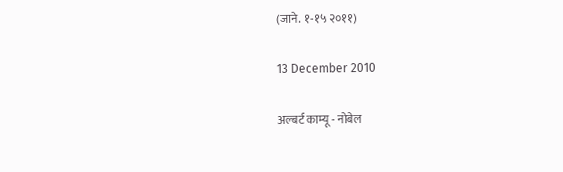(जाने. १-१५ २०११)

13 December 2010

अल्बर्ट काम्यू - नोबेल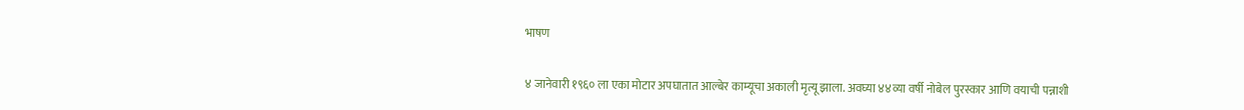भाषण


४ जानेवारी १९६० ला एका मोटार अपघातात आल्बेर काम्यूचा अकाली मृत्यू झाला. अवघ्या ४४व्या वर्षी नोबेल पुरस्कार आणि वयाची पन्नाशी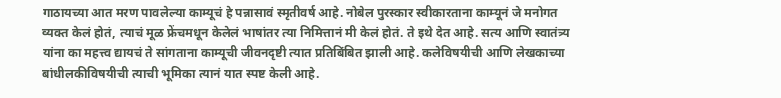गाठायच्या आत मरण पावलेल्या काम्यूचं हे पन्नासावं स्मृतीवर्ष आहे. नोबेल पुरस्कार स्वीकारताना काम्यूनं जे मनोगत व्यक्त केलं होतं, त्याचं मूळ फ्रेंचमधून केलेलं भाषांतर त्या निमित्तानं मी केलं होतं. ते इथे देत आहे. सत्य आणि स्वातंत्र्य यांना का महत्त्व द्यायचं ते सांगताना काम्यूची जीवनदृष्टी त्यात प्रतिबिंबित झाली आहे. कलेविषयीची आणि लेखकाच्या बांधीलकीविषयीची त्याची भूमिका त्यानं यात स्पष्ट केली आहे.